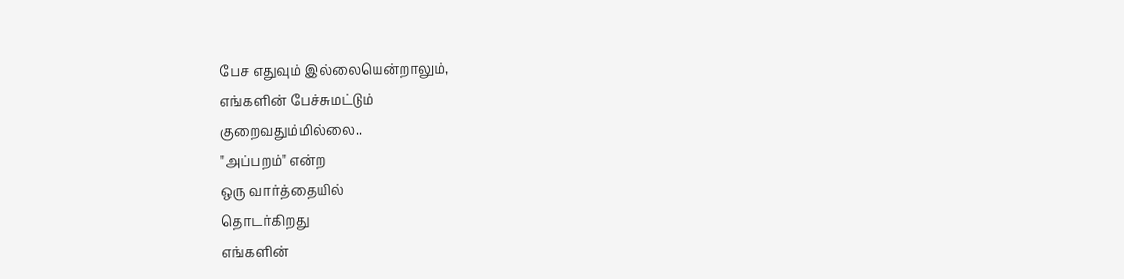பேச எதுவும் இல்லையென்றாலும்,
எங்களின் பேச்சுமட்டும்
குறைவதும்மில்லை..
"அப்பறம்" என்ற
ஒரு வார்த்தையில்
தொடர்கிறது
எங்களின்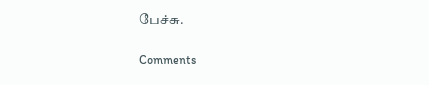பேச்சு.

Comments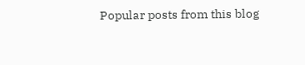Popular posts from this blog